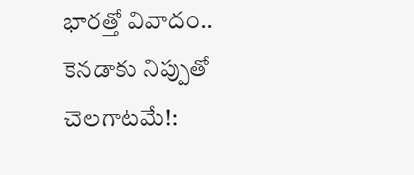భారత్తో వివాదం.. కెనడాకు నిప్పుతో చెలగాటమే!: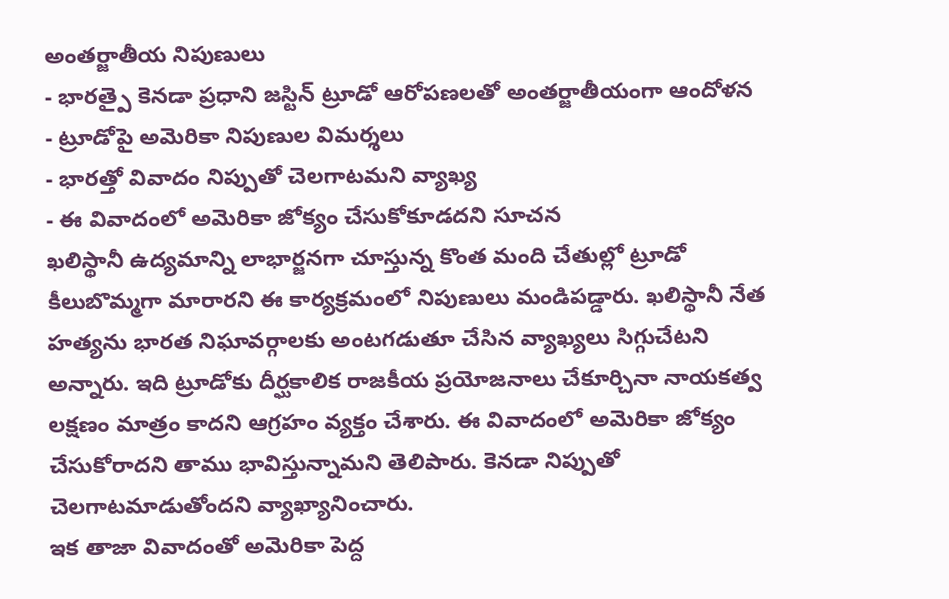అంతర్జాతీయ నిపుణులు
- భారత్పై కెనడా ప్రధాని జస్టిన్ ట్రూడో ఆరోపణలతో అంతర్జాతీయంగా ఆందోళన
- ట్రూడోపై అమెరికా నిపుణుల విమర్శలు
- భారత్తో వివాదం నిప్పుతో చెలగాటమని వ్యాఖ్య
- ఈ వివాదంలో అమెరికా జోక్యం చేసుకోకూడదని సూచన
ఖలిస్థానీ ఉద్యమాన్ని లాభార్జనగా చూస్తున్న కొంత మంది చేతుల్లో ట్రూడో కీలుబొమ్మగా మారారని ఈ కార్యక్రమంలో నిపుణులు మండిపడ్డారు. ఖలిస్థానీ నేత హత్యను భారత నిఘావర్గాలకు అంటగడుతూ చేసిన వ్యాఖ్యలు సిగ్గుచేటని అన్నారు. ఇది ట్రూడోకు దీర్ఘకాలిక రాజకీయ ప్రయోజనాలు చేకూర్చినా నాయకత్వ లక్షణం మాత్రం కాదని ఆగ్రహం వ్యక్తం చేశారు. ఈ వివాదంలో అమెరికా జోక్యం చేసుకోరాదని తాము భావిస్తున్నామని తెలిపారు. కెనడా నిప్పుతో చెలగాటమాడుతోందని వ్యాఖ్యానించారు.
ఇక తాజా వివాదంతో అమెరికా పెద్ద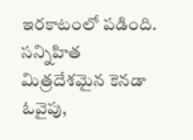ఇరకాటంలో పడింది. సన్నిహిత మిత్రదేశమైన కెనడా ఓవైపు,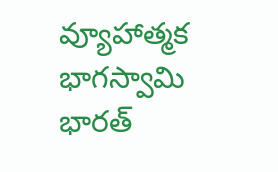వ్యూహాత్మక భాగస్వామి భారత్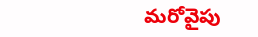మరోవైపు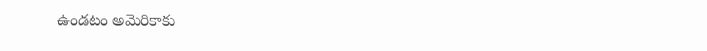ఉండటం అమెరికాకు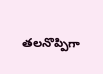తలనొప్పిగా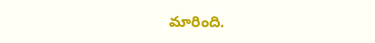మారింది.